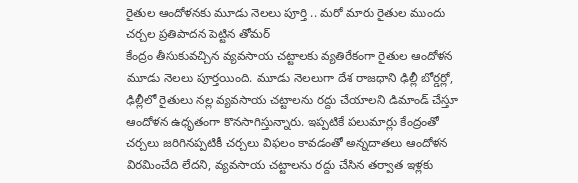రైతుల ఆందోళనకు మూడు నెలలు పూర్తి .. మరో మారు రైతుల ముందు చర్చల ప్రతిపాదన పెట్టిన తోమర్
కేంద్రం తీసుకువచ్చిన వ్యవసాయ చట్టాలకు వ్యతిరేకంగా రైతుల ఆందోళన మూడు నెలలు పూర్తయింది. మూడు నెలలుగా దేశ రాజధాని ఢిల్లీ బోర్డర్లో, ఢిల్లీలో రైతులు నల్ల వ్యవసాయ చట్టాలను రద్దు చేయాలని డిమాండ్ చేస్తూ ఆందోళన ఉధృతంగా కొనసాగిస్తున్నారు. ఇప్పటికే పలుమార్లు కేంద్రంతో చర్చలు జరిగినప్పటికీ చర్చలు విఫలం కావడంతో అన్నదాతలు ఆందోళన విరమించేది లేదని, వ్యవసాయ చట్టాలను రద్దు చేసిన తర్వాత ఇళ్లకు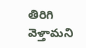తిరిగి వెళ్తామని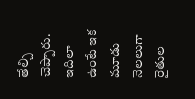తేల్చి చెప్పారు.
ఇదిలా ఉంటే ఇక మూడు నెలలుగా రైతుల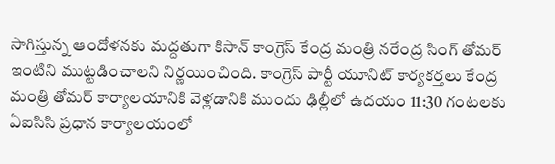సాగిస్తున్న ఆందోళనకు మద్దతుగా కిసాన్ కాంగ్రెస్ కేంద్ర మంత్రి నరేంద్ర సింగ్ తోమర్ ఇంటిని ముట్టడించాలని నిర్ణయించింది. కాంగ్రెస్ పార్టీ యూనిట్ కార్యకర్తలు కేంద్ర మంత్రి తోమర్ కార్యాలయానికి వెళ్లడానికి ముందు ఢిల్లీలో ఉదయం 11:30 గంటలకు ఏఐసిసి ప్రధాన కార్యాలయంలో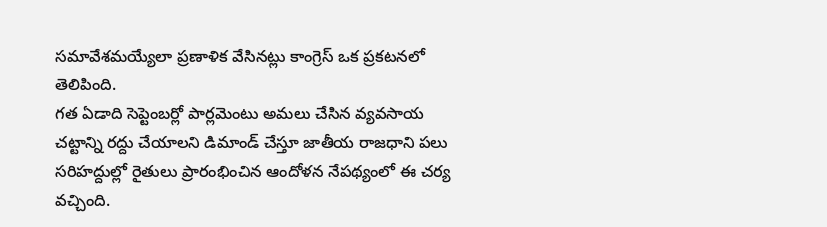సమావేశమయ్యేలా ప్రణాళిక వేసినట్లు కాంగ్రెస్ ఒక ప్రకటనలో తెలిపింది.
గత ఏడాది సెప్టెంబర్లో పార్లమెంటు అమలు చేసిన వ్యవసాయ చట్టాన్ని రద్దు చేయాలని డిమాండ్ చేస్తూ జాతీయ రాజధాని పలు సరిహద్దుల్లో రైతులు ప్రారంభించిన ఆందోళన నేపథ్యంలో ఈ చర్య వచ్చింది.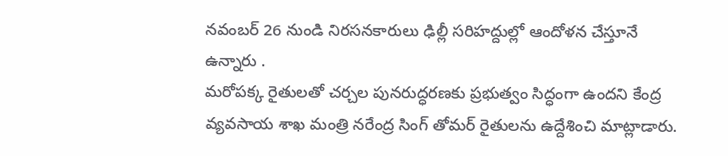నవంబర్ 26 నుండి నిరసనకారులు ఢిల్లీ సరిహద్దుల్లో ఆందోళన చేస్తూనే ఉన్నారు .
మరోపక్క రైతులతో చర్చల పునరుద్ధరణకు ప్రభుత్వం సిద్ధంగా ఉందని కేంద్ర వ్యవసాయ శాఖ మంత్రి నరేంద్ర సింగ్ తోమర్ రైతులను ఉద్దేశించి మాట్లాడారు.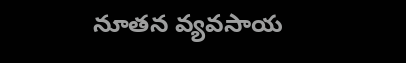నూతన వ్యవసాయ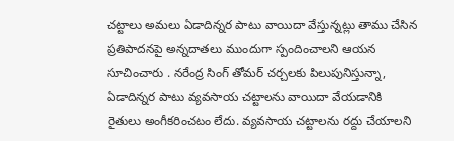చట్టాలు అమలు ఏడాదిన్నర పాటు వాయిదా వేస్తున్నట్లు తాము చేసిన ప్రతిపాదనపై అన్నదాతలు ముందుగా స్పందించాలని ఆయన సూచించారు . నరేంద్ర సింగ్ తోమర్ చర్చలకు పిలుపునిస్తున్నా, ఏడాదిన్నర పాటు వ్యవసాయ చట్టాలను వాయిదా వేయడానికి రైతులు అంగీకరించటం లేదు. వ్యవసాయ చట్టాలను రద్దు చేయాలని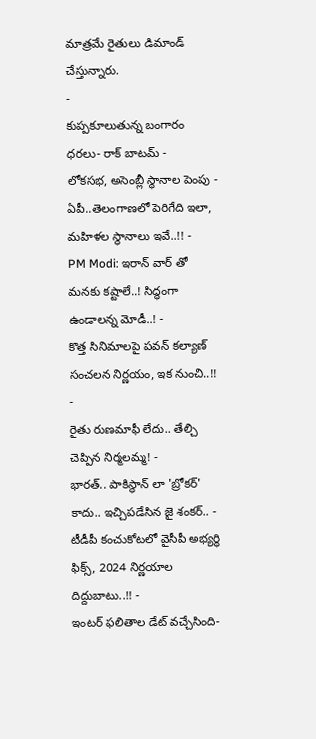మాత్రమే రైతులు డిమాండ్ చేస్తున్నారు.
-
కుప్పకూలుతున్న బంగారం ధరలు- రాక్ బాటమ్ -
లోకసభ, అసెంబ్లీ స్థానాల పెంపు - ఏపీ..తెలంగాణలో పెరిగేది ఇలా, మహిళల స్థానాలు ఇవే..!! -
PM Modi: ఇరాన్ వార్ తో మనకు కష్టాలే..! సిద్ధంగా ఉండాలన్న మోడీ..! -
కొత్త సినిమాలపై పవన్ కల్యాణ్ సంచలన నిర్ణయం, ఇక నుంచి..!! -
రైతు రుణమాఫీ లేదు.. తేల్చి చెప్పిన నిర్మలమ్మ! -
భారత్.. పాకిస్థాన్ లా 'బ్రోకర్' కాదు.. ఇచ్చిపడేసిన జై శంకర్.. -
టీడీపీ కంచుకోటలో వైసీపీ అభ్యర్ధి ఫిక్స్, 2024 నిర్ణయాల దిద్దుబాటు..!! -
ఇంటర్ ఫలితాల డేట్ వచ్చేసింది-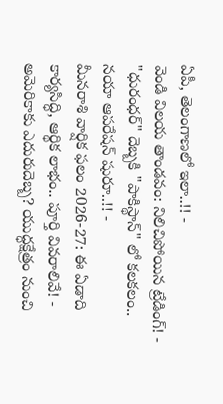ఏపీ, తెలంగాణలో ఇలా..!! -
వెండి విలయ తాండవం: నిలిచిపోయిన ట్రేడింగ్! -
"ధురంధర్" దెబ్బకి "పాకిస్థాన్" లో కలకలం.. నయా ఆపరేషన్ షురూ..!! -
మీనరాశి వార్షిక ఫలం 2026-27: ఈ ఏడాది కార్యసిద్ధి, ఆర్థిక లాభం.. పూర్తి వివరాలివే! -
అమెరికాకు ఎదురుదెబ్బ? యుద్ధక్షేత్రం నుంచి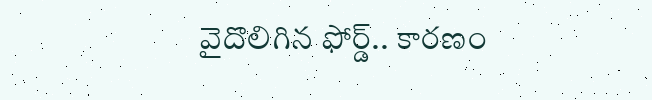వైదొలిగిన ఫోర్డ్.. కారణం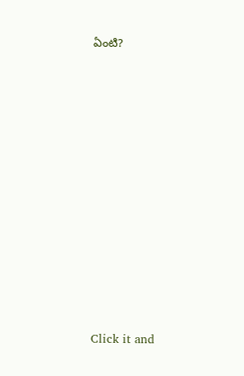ఏంటి?












Click it and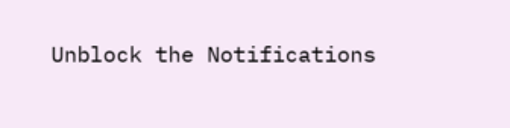Unblock the Notifications